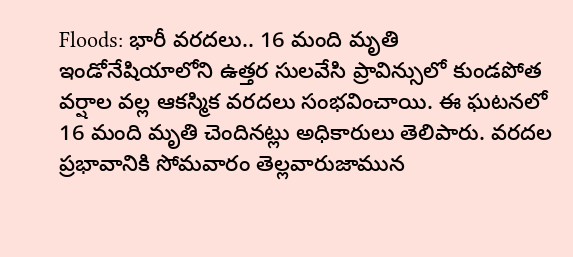Floods: భారీ వరదలు.. 16 మంది మృతి
ఇండోనేషియాలోని ఉత్తర సులవేసి ప్రావిన్సులో కుండపోత వర్షాల వల్ల ఆకస్మిక వరదలు సంభవించాయి. ఈ ఘటనలో 16 మంది మృతి చెందినట్లు అధికారులు తెలిపారు. వరదల ప్రభావానికి సోమవారం తెల్లవారుజామున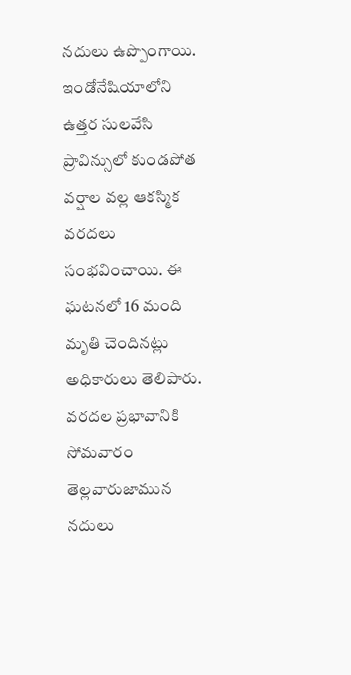నదులు ఉప్పొంగాయి.
ఇండోనేషియాలోని ఉత్తర సులవేసి ప్రావిన్సులో కుండపోత వర్షాల వల్ల ఆకస్మిక వరదలు సంభవించాయి. ఈ ఘటనలో 16 మంది మృతి చెందినట్లు అధికారులు తెలిపారు. వరదల ప్రభావానికి సోమవారం తెల్లవారుజామున నదులు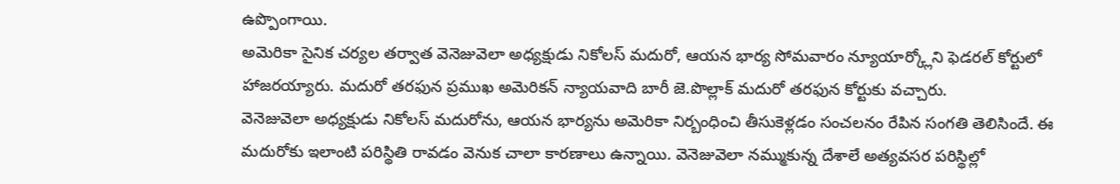ఉప్పొంగాయి.
అమెరికా సైనిక చర్యల తర్వాత వెనెజువెలా అధ్యక్షుడు నికోలస్ మదురో, ఆయన భార్య సోమవారం న్యూయార్క్లోని ఫెడరల్ కోర్టులో హాజరయ్యారు. మదురో తరఫున ప్రముఖ అమెరికన్ న్యాయవాది బారీ జె.పొల్లాక్ మదురో తరఫున కోర్టుకు వచ్చారు.
వెనెజువెలా అధ్యక్షుడు నికోలస్ మదురోను, ఆయన భార్యను అమెరికా నిర్బంధించి తీసుకెళ్లడం సంచలనం రేపిన సంగతి తెలిసిందే. ఈ మదురోకు ఇలాంటి పరిస్థితి రావడం వెనుక చాలా కారణాలు ఉన్నాయి. వెనెజువెలా నమ్ముకున్న దేశాలే అత్యవసర పరిస్థిల్లో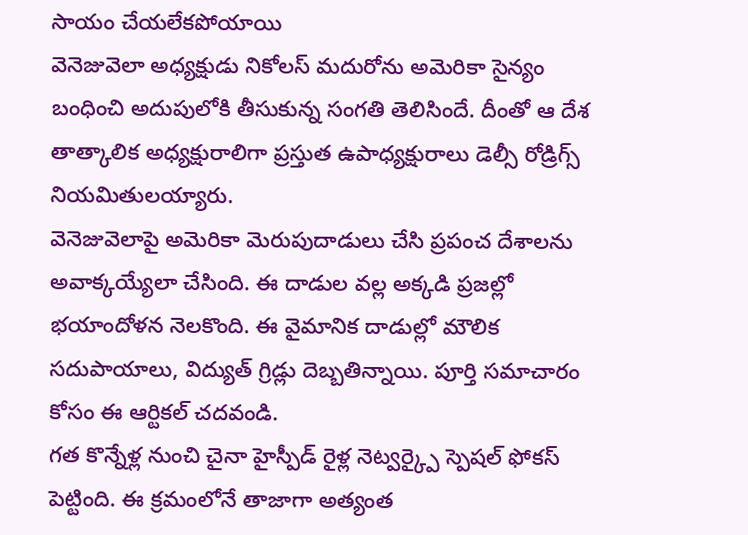సాయం చేయలేకపోయాయి
వెనెజువెలా అధ్యక్షుడు నికోలస్ మదురోను అమెరికా సైన్యం బంధించి అదుపులోకి తీసుకున్న సంగతి తెలిసిందే. దీంతో ఆ దేశ తాత్కాలిక అధ్యక్షురాలిగా ప్రస్తుత ఉపాధ్యక్షురాలు డెల్సీ రోడ్రిగ్స్ నియమితులయ్యారు.
వెనెజువెలాపై అమెరికా మెరుపుదాడులు చేసి ప్రపంచ దేశాలను అవాక్కయ్యేలా చేసింది. ఈ దాడుల వల్ల అక్కడి ప్రజల్లో భయాందోళన నెలకొంది. ఈ వైమానిక దాడుల్లో మౌలిక సదుపాయాలు, విద్యుత్ గ్రిడ్లు దెబ్బతిన్నాయి. పూర్తి సమాచారం కోసం ఈ ఆర్టికల్ చదవండి.
గత కొన్నేళ్ల నుంచి చైనా హైస్పీడ్ రైళ్ల నెట్వర్క్పై స్పెషల్ ఫోకస్ పెట్టింది. ఈ క్రమంలోనే తాజాగా అత్యంత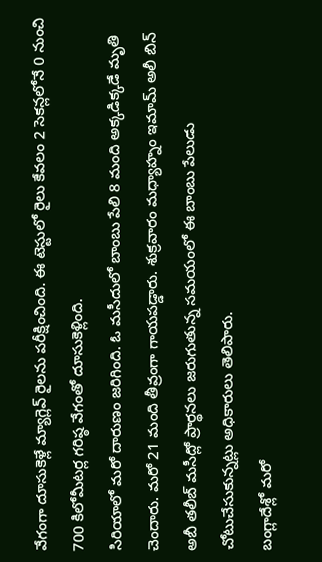వేగంగా దూసుకెళ్లే మ్యాగ్లెవ్ రైలను పరీక్షించింది. ఈ టెస్టులో రైలు కేవలం 2 సెకన్లలోనే 0 నుంచి 700 కిలోమీటర్ల గరిష్ఠ వేగంతో దూసుకెళ్లింది.
సిరియాలో మరో దారుణం జరిగింది. ఓ మసీదులో బాంబు పేలి 8 మంది అక్కడిక్కడే మృతి చెందారు. మరో 21 మంది తీవ్రంగా గాయపడ్డారు. శుక్రవారం మధ్యాహ్నం ఇమామ్ అలీ బిన్ అబీ తలీబ్ మసీద్లో ప్రార్థనలు జరుగుతున్న సమయంలో ఈ బాంబు పేలుడు చోటుచేసుకున్నట్లు అధికారులు తెలిపారు.
బంగ్లాదేశ్లో మరో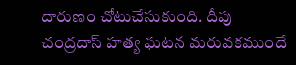దారుణం చోటుచేసుకుంది. దీపు చంద్రదాస్ హత్య ఘటన మరువకముందే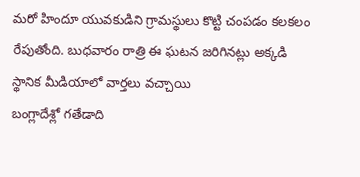మరో హిందూ యువకుడిని గ్రామస్థులు కొట్టి చంపడం కలకలం రేపుతోంది. బుధవారం రాత్రి ఈ ఘటన జరిగినట్లు అక్కడి స్థానిక మీడియాలో వార్తలు వచ్చాయి
బంగ్లాదేశ్లో గతేడాది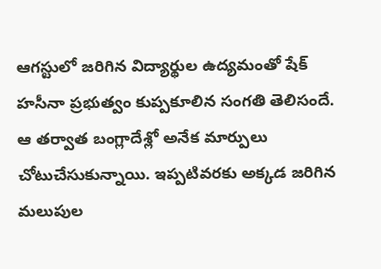ఆగస్టులో జరిగిన విద్యార్థుల ఉద్యమంతో షేక్ హసీనా ప్రభుత్వం కుప్పకూలిన సంగతి తెలిసందే. ఆ తర్వాత బంగ్లాదేశ్లో అనేక మార్పులు చోటుచేసుకున్నాయి. ఇప్పటివరకు అక్కడ జరిగిన మలుపుల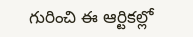గురించి ఈ ఆర్టికల్లో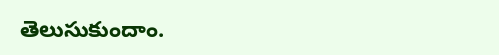తెలుసుకుందాం.